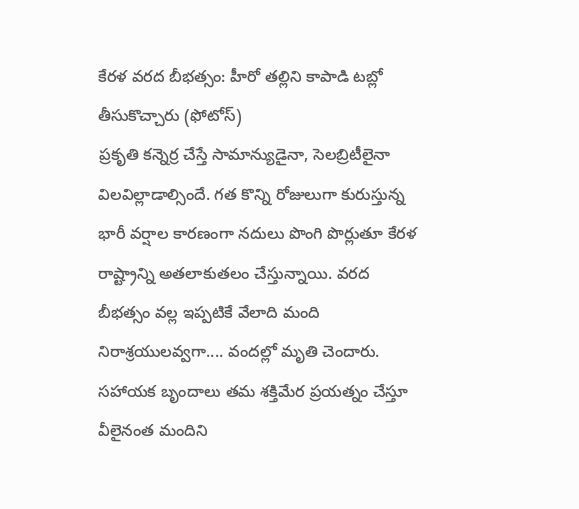కేరళ వరద బీభత్సం: హీరో తల్లిని కాపాడి టబ్లో తీసుకొచ్చారు (ఫోటోస్)
ప్రకృతి కన్నెర్ర చేస్తే సామాన్యుడైనా, సెలబ్రిటీలైనా విలవిల్లాడాల్సిందే. గత కొన్ని రోజులుగా కురుస్తున్న భారీ వర్షాల కారణంగా నదులు పొంగి పొర్లుతూ కేరళ రాష్ట్రాన్ని అతలాకుతలం చేస్తున్నాయి. వరద బీభత్సం వల్ల ఇప్పటికే వేలాది మంది నిరాశ్రయులవ్వగా.... వందల్లో మృతి చెందారు. సహాయక బృందాలు తమ శక్తిమేర ప్రయత్నం చేస్తూ వీలైనంత మందిని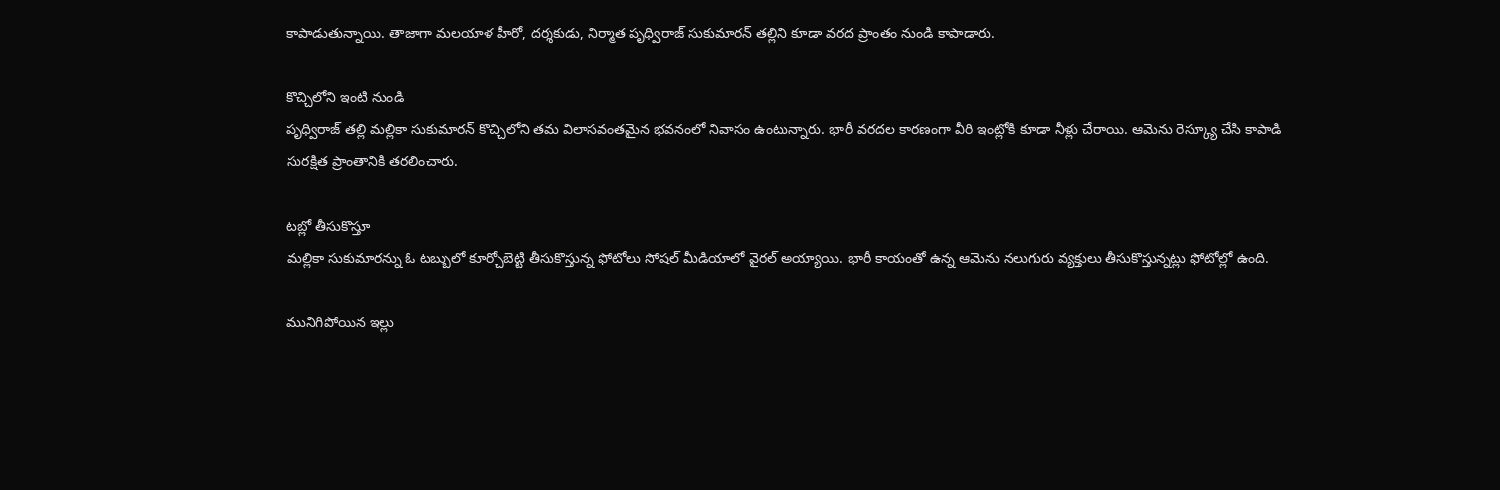కాపాడుతున్నాయి. తాజాగా మలయాళ హీరో, దర్శకుడు, నిర్మాత పృధ్విరాజ్ సుకుమారన్ తల్లిని కూడా వరద ప్రాంతం నుండి కాపాడారు.

కొచ్చిలోని ఇంటి నుండి
పృధ్విరాజ్ తల్లి మల్లికా సుకుమారన్ కొచ్చిలోని తమ విలాసవంతమైన భవనంలో నివాసం ఉంటున్నారు. భారీ వరదల కారణంగా వీరి ఇంట్లోకి కూడా నీళ్లు చేరాయి. ఆమెను రెస్క్యూ చేసి కాపాడి సురక్షిత ప్రాంతానికి తరలించారు.

టబ్లో తీసుకొస్తూ
మల్లికా సుకుమారన్ను ఓ టబ్బులో కూర్చోబెట్టి తీసుకొస్తున్న ఫోటోలు సోషల్ మీడియాలో వైరల్ అయ్యాయి. భారీ కాయంతో ఉన్న ఆమెను నలుగురు వ్యక్తులు తీసుకొస్తున్నట్లు ఫోటోల్లో ఉంది.

మునిగిపోయిన ఇల్లు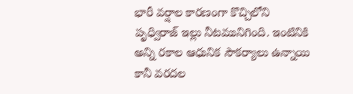భారీ వర్షాల కారణంగా కొచ్చిలోని పృధ్విరాజ్ ఇల్లు నీటమునిగింది. ఇంటినికి అన్ని రకాల ఆధునిక సౌకర్యాలు ఉన్నాయి కానీ వరదల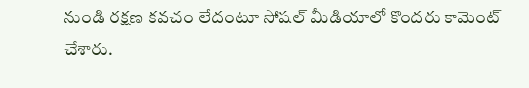నుండి రక్షణ కవచం లేదంటూ సోషల్ మీడియాలో కొందరు కామెంట్ చేశారు.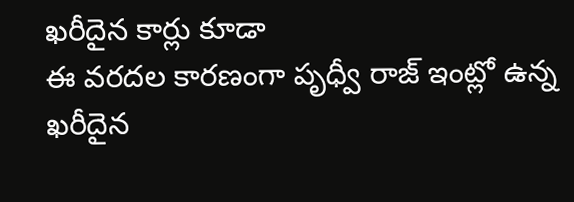ఖరీదైన కార్లు కూడా
ఈ వరదల కారణంగా పృధ్వీ రాజ్ ఇంట్లో ఉన్న ఖరీదైన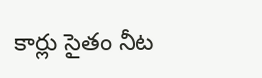కార్లు సైతం నీట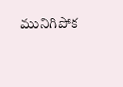మునిగిపోక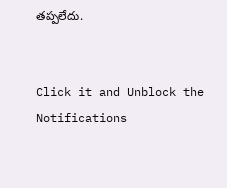తప్పలేదు.


Click it and Unblock the Notifications